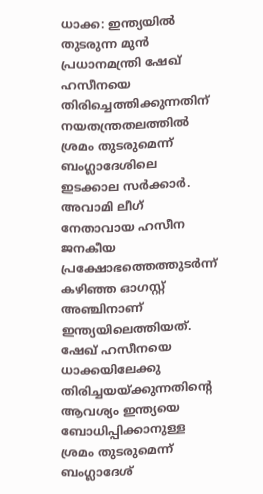ധാക്ക: ഇന്ത്യയിൽ തുടരുന്ന മുൻ പ്രധാനമന്ത്രി ഷേഖ് ഹസീനയെ തിരിച്ചെത്തിക്കുന്നതിന് നയതന്ത്രതലത്തിൽ ശ്രമം തുടരുമെന്ന് ബംഗ്ലാദേശിലെ ഇടക്കാല സർക്കാർ. അവാമി ലീഗ് നേതാവായ ഹസീന ജനകീയ പ്രക്ഷോഭത്തെത്തുടർന്ന് കഴിഞ്ഞ ഓഗസ്റ്റ് അഞ്ചിനാണ് ഇന്ത്യയിലെത്തിയത്.
ഷേഖ് ഹസീനയെ ധാക്കയിലേക്കു തിരിച്ചയയ്ക്കുന്നതിന്റെ ആവശ്യം ഇന്ത്യയെ ബോധിപ്പിക്കാനുള്ള ശ്രമം തുടരുമെന്ന് ബംഗ്ലാദേശ്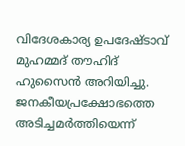വിദേശകാര്യ ഉപദേഷ്ടാവ് മുഹമ്മദ് തൗഹിദ് ഹുസൈൻ അറിയിച്ചു.
ജനകീയപ്രക്ഷോഭത്തെ അടിച്ചമർത്തിയെന്ന്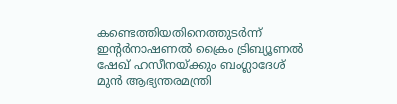കണ്ടെത്തിയതിനെത്തുടർന്ന് ഇന്റർനാഷണൽ ക്രൈം ട്രിബ്യൂണൽ ഷേഖ് ഹസീനയ്ക്കും ബംഗ്ലാദേശ് മുൻ ആഭ്യന്തരമന്ത്രി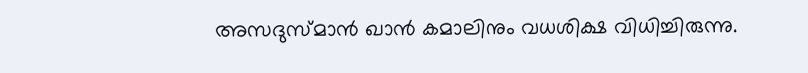അസദുസ്മാൻ ഖാൻ കമാലിനും വധശിക്ഷ വിധിച്ചിരുന്നു.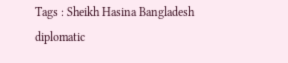Tags : Sheikh Hasina Bangladesh diplomatic